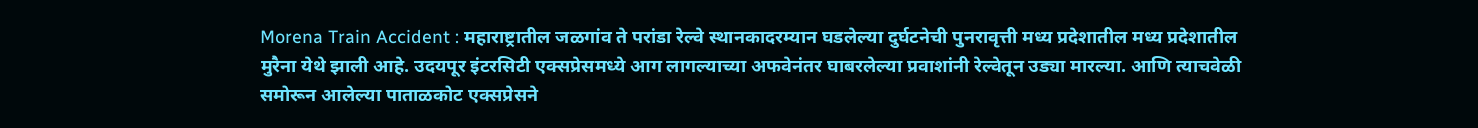Morena Train Accident : महाराष्ट्रातील जळगांव ते परांडा रेल्वे स्थानकादरम्यान घडलेल्या दुर्घटनेची पुनरावृत्ती मध्य प्रदेशातील मध्य प्रदेशातील मुरैना येथे झाली आहे. उदयपूर इंटरसिटी एक्सप्रेसमध्ये आग लागल्याच्या अफवेनंतर घाबरलेल्या प्रवाशांनी रेल्वेतून उड्या मारल्या. आणि त्याचवेळी समोरून आलेल्या पाताळकोट एक्सप्रेसने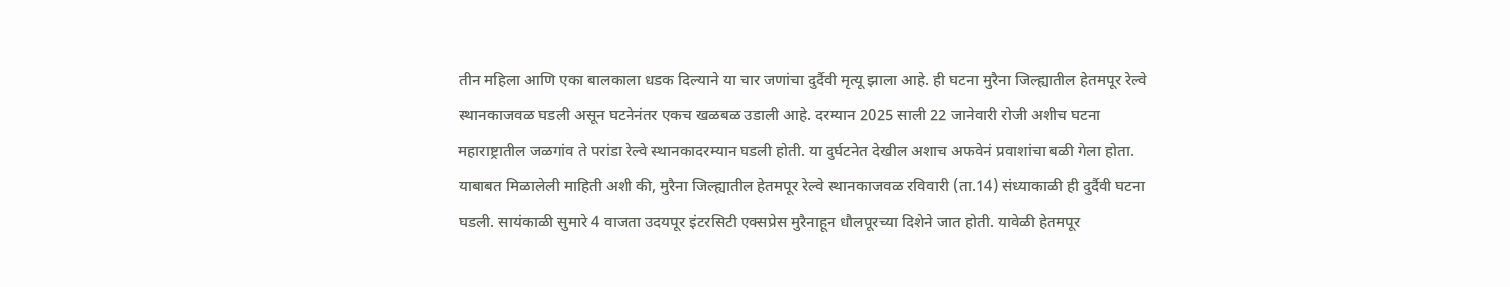तीन महिला आणि एका बालकाला धडक दिल्याने या चार जणांचा दुर्दैवी मृत्यू झाला आहे. ही घटना मुरैना जिल्ह्यातील हेतमपूर रेल्वे स्थानकाजवळ घडली असून घटनेनंतर एकच खळबळ उडाली आहे. दरम्यान 2025 साली 22 जानेवारी रोजी अशीच घटना महाराष्ट्रातील जळगांव ते परांडा रेल्वे स्थानकादरम्यान घडली होती. या दुर्घटनेत देखील अशाच अफवेनं प्रवाशांचा बळी गेला होता.
याबाबत मिळालेली माहिती अशी की, मुरैना जिल्ह्यातील हेतमपूर रेल्वे स्थानकाजवळ रविवारी (ता.14) संध्याकाळी ही दुर्दैवी घटना घडली. सायंकाळी सुमारे 4 वाजता उदयपूर इंटरसिटी एक्सप्रेस मुरैनाहून धौलपूरच्या दिशेने जात होती. यावेळी हेतमपूर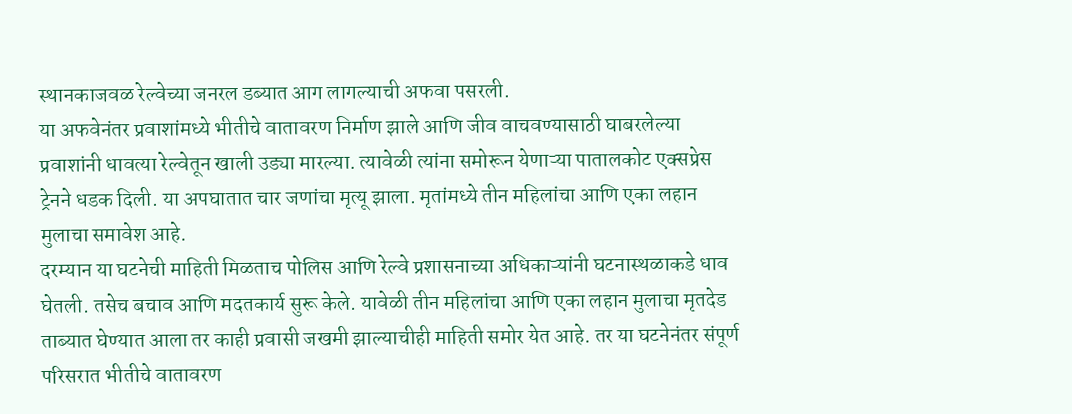स्थानकाजवळ रेल्वेच्या जनरल डब्यात आग लागल्याची अफवा पसरली.
या अफवेनंतर प्रवाशांमध्ये भीतीचे वातावरण निर्माण झाले आणि जीव वाचवण्यासाठी घाबरलेल्या प्रवाशांनी धावत्या रेल्वेतून खाली उड्या मारल्या. त्यावेळी त्यांना समोरून येणाऱ्या पातालकोट एक्सप्रेस ट्रेनने धडक दिली. या अपघातात चार जणांचा मृत्यू झाला. मृतांमध्ये तीन महिलांचा आणि एका लहान मुलाचा समावेश आहे.
दरम्यान या घटनेची माहिती मिळताच पोलिस आणि रेल्वे प्रशासनाच्या अधिकाऱ्यांनी घटनास्थळाकडे धाव घेतली. तसेच बचाव आणि मदतकार्य सुरू केले. यावेळी तीन महिलांचा आणि एका लहान मुलाचा मृतदेड ताब्यात घेण्यात आला तर काही प्रवासी जखमी झाल्याचीही माहिती समोर येत आहे. तर या घटनेनंतर संपूर्ण परिसरात भीतीचे वातावरण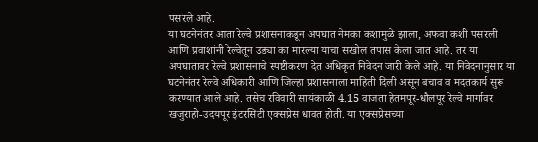पसरले आहे.
या घटनेनंतर आता रेल्वे प्रशासनाकडून अपघात नेमका कशामुळे झाला, अफवा कशी पसरली आणि प्रवाशांनी रेल्वेतून उड्या का मारल्या याचा सखोल तपास केला जात आहे. तर या अपघातावर रेल्वे प्रशासनाचे स्पष्टीकरण देत अधिकृत निवेदन जारी केले आहे. या निवेदनानुसार या घटनेनंतर रेल्वे अधिकारी आणि जिल्हा प्रशासनाला माहिती दिली असून बचाव व मदतकार्य सुरू करण्यात आले आहे. तसेच रविवारी सायंकाळी 4.15 वाजता हेतमपूर-धौलपूर रेल्वे मार्गावर खजुराहो-उदयपूर इंटरसिटी एक्सप्रेस धावत होती. या एक्सप्रेसच्या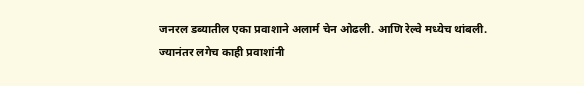जनरल डब्यातील एका प्रवाशाने अलार्म चेन ओढली. आणि रेल्वे मध्येच थांबली.
ज्यानंतर लगेच काही प्रवाशांनी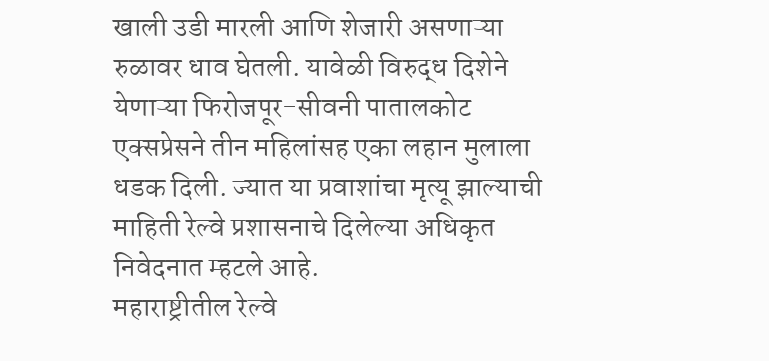खाली उडी मारली आणि शेजारी असणाऱ्या रुळावर धाव घेतली. यावेळी विरुद्ध दिशेने येणाऱ्या फिरोजपूर-सीवनी पातालकोट एक्सप्रेसने तीन महिलांसह एका लहान मुलाला धडक दिली. ज्यात या प्रवाशांचा मृत्यू झाल्याची माहिती रेल्वे प्रशासनाचे दिलेल्या अधिकृत निवेदनात म्हटले आहे.
महाराष्ट्रीतील रेल्वे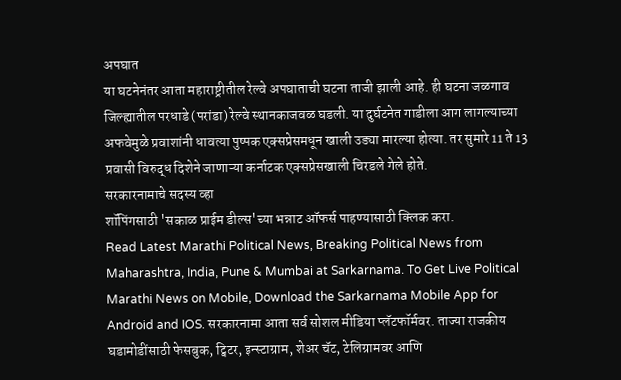अपघात
या घटनेनंतर आता महाराष्ट्रीतील रेल्वे अपघाताची घटना ताजी झाली आहे. ही घटना जळगाव जिल्ह्यातील परधाडे (परांडा) रेल्वे स्थानकाजवळ घडली. या दुर्घटनेत गाडीला आग लागल्याच्या अफवेमुळे प्रवाशांनी धावत्या पुष्पक एक्सप्रेसमधून खाली उड्या मारल्या होत्या. तर सुमारे 11 ते 13 प्रवासी विरुद्ध दिशेने जाणाऱ्या कर्नाटक एक्सप्रेसखाली चिरडले गेले होते.
सरकारनामाचे सदस्य व्हा
शॉपिंगसाठी 'सकाळ प्राईम डील्स'च्या भन्नाट ऑफर्स पाहण्यासाठी क्लिक करा.
Read Latest Marathi Political News, Breaking Political News from Maharashtra, India, Pune & Mumbai at Sarkarnama. To Get Live Political Marathi News on Mobile, Download the Sarkarnama Mobile App for Android and IOS. सरकारनामा आता सर्व सोशल मीडिया प्लॅटफॉर्मवर. ताज्या राजकीय घडामोडींसाठी फेसबुक, ट्विटर, इन्स्टाग्राम, शेअर चॅट, टेलिग्रामवर आणि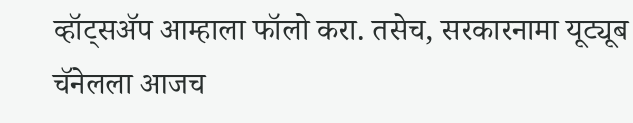व्हॉट्सॲप आम्हाला फॉलो करा. तसेच, सरकारनामा यूट्यूब चॅनेलला आजच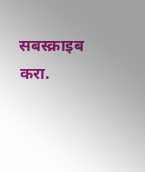सबस्क्राइब करा.